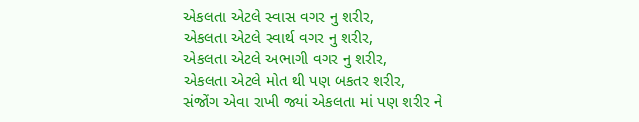એકલતા એટલે સ્વાસ વગર નુ શરીર,
એકલતા એટલે સ્વાર્થ વગર નુ શરીર,
એકલતા એટલે અભાગી વગર નુ શરીર,
એકલતા એટલે મોત થી પણ બકતર શરીર,
સંજોંગ એવા રાખી જ્યાં એકલતા માં પણ શરીર ને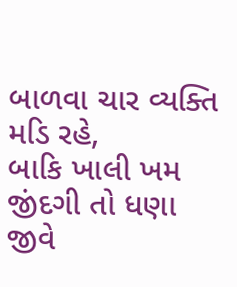બાળવા ચાર વ્યક્તિ મડિ રહે,
બાકિ ખાલી ખમ જીંદગી તો ધણા જીવે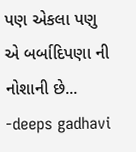પણ એકલા પણુ એ બર્બાદિપણા ની નોશાની છે...
-deeps gadhavi